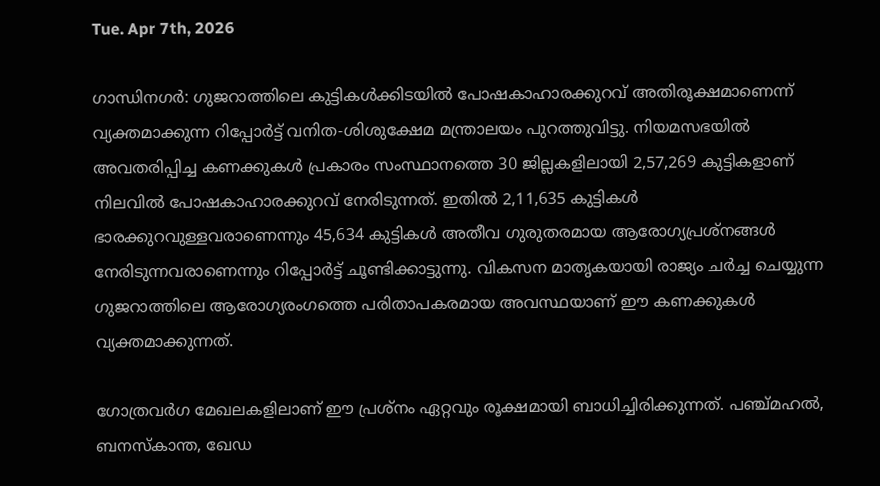Tue. Apr 7th, 2026

ഗാന്ധിനഗർ‍: ഗുജറാത്തിലെ കുട്ടികൾക്കിടയിൽ പോഷകാഹാരക്കുറവ് അതിരൂക്ഷമാണെന്ന് വ്യക്തമാക്കുന്ന റിപ്പോർട്ട് വനിത-ശിശുക്ഷേമ മന്ത്രാലയം പുറത്തുവിട്ടു. നിയമസഭയിൽ അവതരിപ്പിച്ച കണക്കുകൾ പ്രകാരം സംസ്ഥാനത്തെ 30 ജില്ലകളിലായി 2,57,269 കുട്ടികളാണ് നിലവിൽ പോഷകാഹാരക്കുറവ് നേരിടുന്നത്. ഇതിൽ 2,11,635 കുട്ടികൾ ഭാരക്കുറവുള്ളവരാണെന്നും 45,634 കുട്ടികൾ അതീവ ഗുരുതരമായ ആരോഗ്യപ്രശ്നങ്ങൾ നേരിടുന്നവരാണെന്നും റിപ്പോർട്ട് ചൂണ്ടിക്കാട്ടുന്നു. വികസന മാതൃകയായി രാജ്യം ചർച്ച ചെയ്യുന്ന ഗുജറാത്തിലെ ആരോഗ്യരംഗത്തെ പരിതാപകരമായ അവസ്ഥയാണ് ഈ കണക്കുകൾ വ്യക്തമാക്കുന്നത്.

ഗോത്രവർഗ മേഖലകളിലാണ് ഈ പ്രശ്നം ഏറ്റവും രൂക്ഷമായി ബാധിച്ചിരിക്കുന്നത്. പഞ്ച്മഹൽ, ബനസ്കാന്ത, ഖേഡ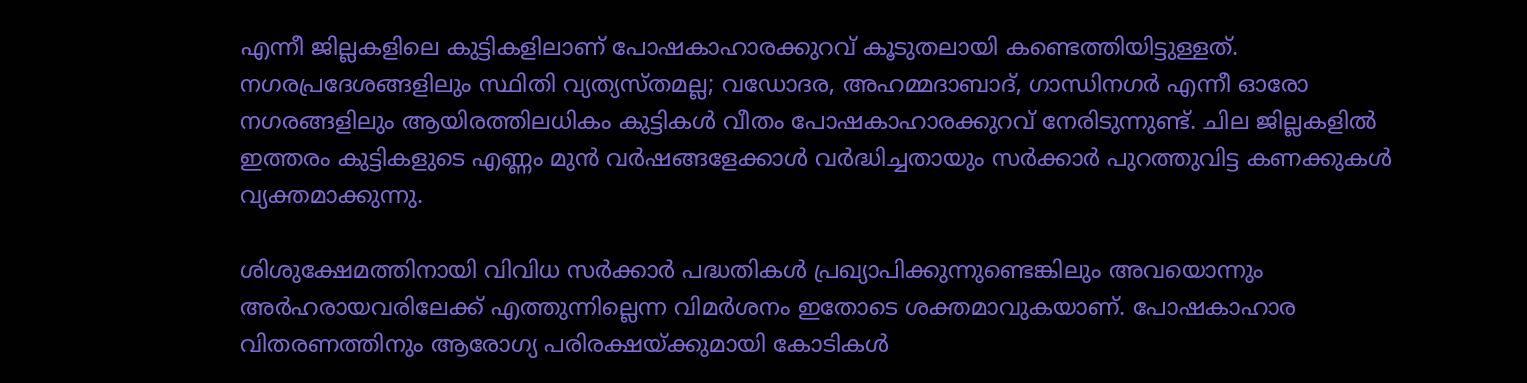എന്നീ ജില്ലകളിലെ കുട്ടികളിലാണ് പോഷകാഹാരക്കുറവ് കൂടുതലായി കണ്ടെത്തിയിട്ടുള്ളത്. നഗരപ്രദേശങ്ങളിലും സ്ഥിതി വ്യത്യസ്തമല്ല; വഡോദര, അഹമ്മദാബാദ്, ഗാന്ധിനഗർ എന്നീ ഓരോ നഗരങ്ങളിലും ആയിരത്തിലധികം കുട്ടികൾ വീതം പോഷകാഹാരക്കുറവ് നേരിടുന്നുണ്ട്. ചില ജില്ലകളിൽ ഇത്തരം കുട്ടികളുടെ എണ്ണം മുൻ വർഷങ്ങളേക്കാൾ വർദ്ധിച്ചതായും സർക്കാർ പുറത്തുവിട്ട കണക്കുകൾ വ്യക്തമാക്കുന്നു.

ശിശുക്ഷേമത്തിനായി വിവിധ സർക്കാർ പദ്ധതികൾ പ്രഖ്യാപിക്കുന്നുണ്ടെങ്കിലും അവയൊന്നും അർഹരായവരിലേക്ക് എത്തുന്നില്ലെന്ന വിമർശനം ഇതോടെ ശക്തമാവുകയാണ്. പോഷകാഹാര വിതരണത്തിനും ആരോഗ്യ പരിരക്ഷയ്ക്കുമായി കോടികൾ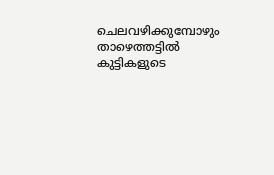ചെലവഴിക്കുമ്പോഴും താഴെത്തട്ടിൽ കുട്ടികളുടെ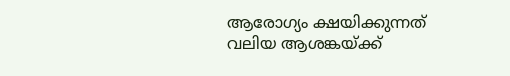ആരോഗ്യം ക്ഷയിക്കുന്നത് വലിയ ആശങ്കയ്ക്ക്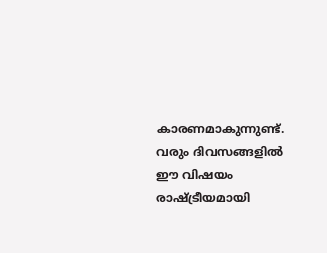കാരണമാകുന്നുണ്ട്. വരും ദിവസങ്ങളിൽ ഈ വിഷയം രാഷ്ട്രീയമായി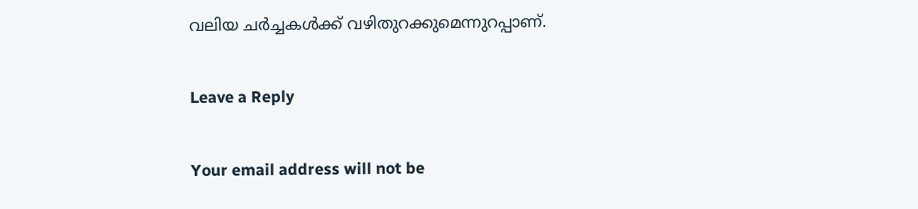വലിയ ചർച്ചകൾക്ക് വഴിതുറക്കുമെന്നുറപ്പാണ്.

Leave a Reply

Your email address will not be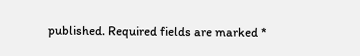published. Required fields are marked *